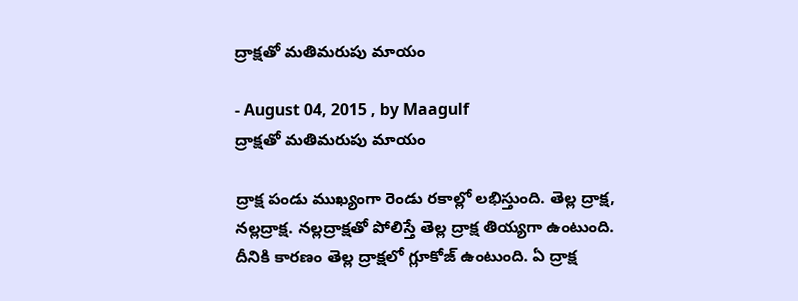ద్రాక్షతో మతిమరుపు మాయం

- August 04, 2015 , by Maagulf
ద్రాక్షతో మతిమరుపు మాయం

ద్రాక్ష పండు ముఖ్యంగా రెండు రకాల్లో లభిస్తుంది. తెల్ల ద్రాక్ష, నల్లద్రాక్ష. నల్లద్రాక్షతో పోలిస్తే తెల్ల ద్రాక్ష తియ్యగా ఉంటుంది. దీనికి కారణం తెల్ల ద్రాక్షలో గ్లూకోజ్‌ ఉంటుంది. ఏ ద్రాక్ష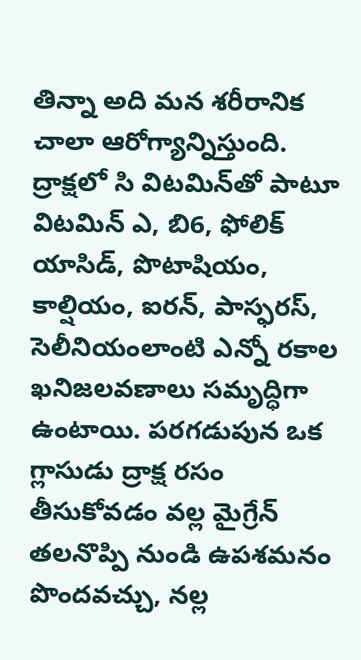తిన్నా అది మన శరీరానిక చాలా ఆరోగ్యాన్నిస్తుంది. ద్రాక్షలో సి విటమిన్‌తో పాటూ విటమిన్‌ ఎ, బి6, ఫోలిక్‌ యాసిడ్‌, పొటాషియం, కాల్షియం, ఐరన్‌, పాస్ఫరస్‌, సెలీనియంలాంటి ఎన్నో రకాల ఖనిజలవణాలు సమృద్ధిగా ఉంటాయి. పరగడుపున ఒక గ్లాసుడు ద్రాక్ష రసం తీసుకోవడం వల్ల మైగ్రేన్‌ తలనొప్పి నుండి ఉపశమనం పొందవచ్చు, నల్ల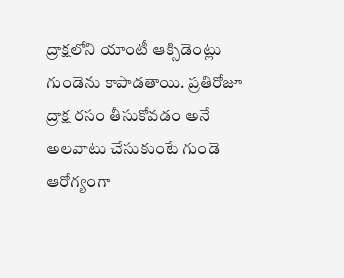ద్రాక్షలోని యాంటీ ఆక్సిడెంట్లు గుండెను కాపాడతాయి. ప్రతిరోజూ ద్రాక్ష రసం తీసుకోవడం అనే అలవాటు చేసుకుంటే గుండె ఆరోగ్యంగా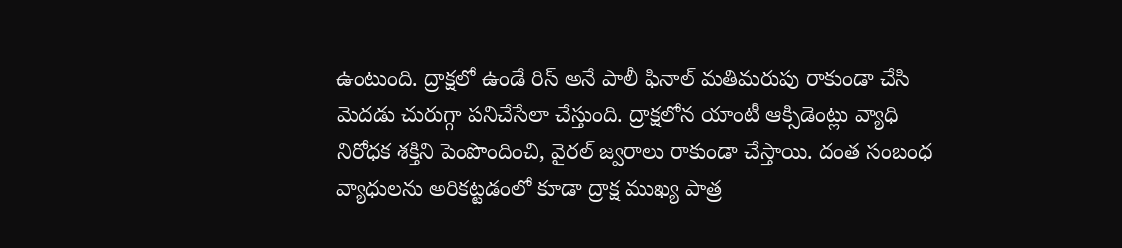ఉంటుంది. ద్రాక్షలో ఉండే రిస్‌ అనే పాలీ ఫినాల్‌ మతిమరుపు రాకుండా చేసి మెదడు చురుగ్గా పనిచేసేలా చేస్తుంది. ద్రాక్షలోన యాంటీ ఆక్సిడెంట్లు వ్యాధి నిరోధక శక్తిని పెంపొందించి, వైరల్‌ జ్వరాలు రాకుండా చేస్తాయి. దంత సంబంధ వ్యాధులను అరికట్టడంలో కూడా ద్రాక్ష ముఖ్య పాత్ర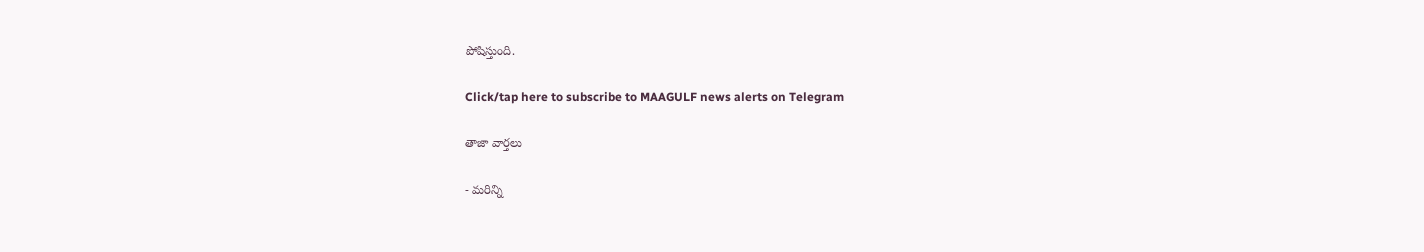పోషిస్తుంది.

Click/tap here to subscribe to MAAGULF news alerts on Telegram

తాజా వార్తలు

- మరిన్ని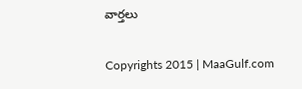వార్తలు

Copyrights 2015 | MaaGulf.com